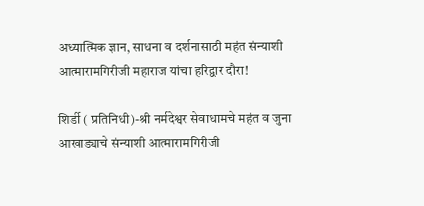अध्यात्मिक ज्ञान, साधना व दर्शनासाठी महंत संन्याशी आत्मारामगिरीजी महाराज यांचा हरिद्वार दौरा!

शिर्डी ( प्रतिनिधी)-श्री नर्मदेश्वर सेवाधामचे महंत व जुना आखाड्याचे संन्याशी आत्मारामगिरीजी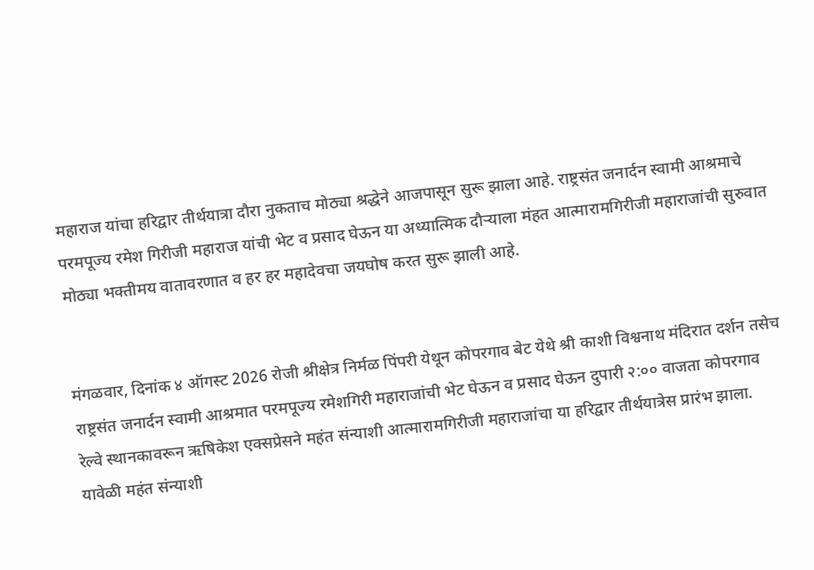महाराज यांचा हरिद्वार तीर्थयात्रा दौरा नुकताच मोठ्या श्रद्धेने आजपासून सुरू झाला आहे. राष्ट्रसंत जनार्दन स्वामी आश्रमाचे परमपूज्य रमेश गिरीजी महाराज यांची भेट व प्रसाद घेऊन या अध्यात्मिक दौऱ्याला मंहत आत्मारामगिरीजी महाराजांची सुरुवात मोठ्या भक्तीमय वातावरणात व हर हर महादेवचा जयघोष करत सुरू झाली आहे.


मंगळवार, दिनांक ४ ऑगस्ट 2026 रोजी श्रीक्षेत्र निर्मळ पिंपरी येथून कोपरगाव बेट येथे श्री काशी विश्वनाथ मंदिरात दर्शन तसेच राष्ट्रसंत जनार्दन स्वामी आश्रमात परमपूज्य रमेशगिरी महाराजांची भेट घेऊन व प्रसाद घेऊन दुपारी २:०० वाजता कोपरगाव रेल्वे स्थानकावरून ऋषिकेश एक्सप्रेसने महंत संन्याशी आत्मारामगिरीजी महाराजांचा या हरिद्वार तीर्थयात्रेस प्रारंभ झाला. यावेळी महंत संन्याशी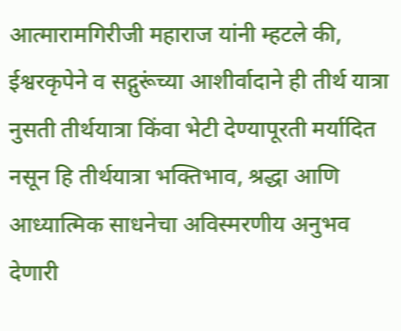आत्मारामगिरीजी महाराज यांनी म्हटले की, ईश्वरकृपेने व सद्गुरूंच्या आशीर्वादाने ही तीर्थ यात्रा नुसती तीर्थयात्रा किंवा भेटी देण्यापूरती मर्यादित नसून हि तीर्थयात्रा भक्तिभाव, श्रद्धा आणि आध्यात्मिक साधनेचा अविस्मरणीय अनुभव देणारी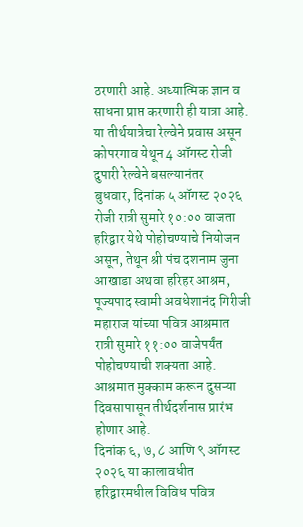ठरणारी आहे. अध्यात्मिक ज्ञान व साधना प्राप्त करणारी ही यात्रा आहे. या तीर्थयात्रेचा रेल्वेने प्रवास असून कोपरगाव येथून 4 ऑगस्ट रोजी दुपारी रेल्वेने बसल्यानंतर
बुधवार, दिनांक ५ ऑगस्ट २०२६ रोजी रात्री सुमारे १०:०० वाजता हरिद्वार येथे पोहोचण्याचे नियोजन असून, तेथून श्री पंच दशनाम जुना आखाडा अथवा हरिहर आश्रम, पूज्यपाद स्वामी अवधेशानंद गिरीजी महाराज यांच्या पवित्र आश्रमात रात्री सुमारे ११:०० वाजेपर्यंत पोहोचण्याची शक्यता आहे. आश्रमात मुक्काम करून दुसऱ्या दिवसापासून तीर्थदर्शनास प्रारंभ होणार आहे.
दिनांक ६, ७, ८ आणि ९ ऑगस्ट २०२६ या कालावधीत हरिद्वारमधील विविध पवित्र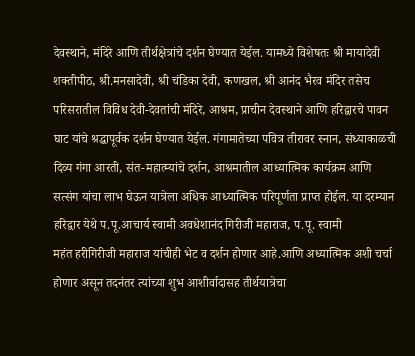देवस्थाने, मंदिरे आणि तीर्थक्षेत्रांचे दर्शन घेण्यात येईल. यामध्ये विशेषतः श्री मायादेवी शक्तीपीठ, श्री.मनसादेवी, श्री चंडिका देवी, कणखल, श्री आनंद भैरव मंदिर तसेच परिसरातील विविध देवी-देवतांची मंदिरे, आश्रम, प्राचीन देवस्थाने आणि हरिद्वारचे पावन घाट यांचे श्रद्धापूर्वक दर्शन घेण्यात येईल. गंगामातेच्या पवित्र तीरावर स्नान, संध्याकाळची दिव्य गंगा आरती, संत-महात्म्यांचे दर्शन, आश्रमातील आध्यात्मिक कार्यक्रम आणि सत्संग यांचा लाभ घेऊन यात्रेला अधिक आध्यात्मिक परिपूर्णता प्राप्त होईल. या दरम्यान हरिद्वार येथे प.पू.आचार्य स्वामी अवधेशानंद गिरीजी महाराज, प.पू. स्वामी
महंत हरीगिरीजी महाराज यांचीही भेट व दर्शन होणार आहे.आणि अध्यात्मिक अशी चर्चा होणार असून तदनंतर त्यांच्या शुभ आशीर्वादासह तीर्थयात्रेचा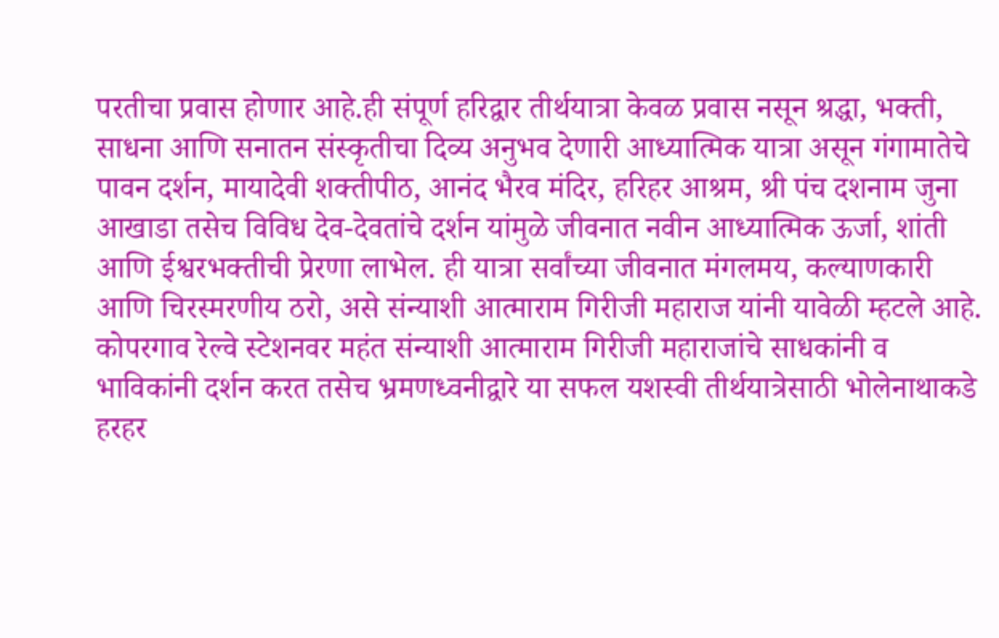परतीचा प्रवास होणार आहे.ही संपूर्ण हरिद्वार तीर्थयात्रा केवळ प्रवास नसून श्रद्धा, भक्ती, साधना आणि सनातन संस्कृतीचा दिव्य अनुभव देणारी आध्यात्मिक यात्रा असून गंगामातेचे पावन दर्शन, मायादेवी शक्तीपीठ, आनंद भैरव मंदिर, हरिहर आश्रम, श्री पंच दशनाम जुना आखाडा तसेच विविध देव-देवतांचे दर्शन यांमुळे जीवनात नवीन आध्यात्मिक ऊर्जा, शांती आणि ईश्वरभक्तीची प्रेरणा लाभेल. ही यात्रा सर्वांच्या जीवनात मंगलमय, कल्याणकारी आणि चिरस्मरणीय ठरो, असे संन्याशी आत्माराम गिरीजी महाराज यांनी यावेळी म्हटले आहे‌. कोपरगाव रेल्वे स्टेशनवर महंत संन्याशी आत्माराम गिरीजी महाराजांचे साधकांनी व भाविकांनी दर्शन करत तसेच भ्रमणध्वनीद्वारे या सफल यशस्वी तीर्थयात्रेसाठी भोलेनाथाकडे हरहर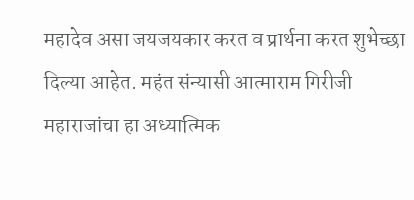महादेव असा जयजयकार करत व प्रार्थना करत शुभेच्छा दिल्या आहेत. महंत संन्यासी आत्माराम गिरीजी महाराजांचा हा अध्यात्मिक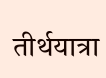तीर्थयात्रा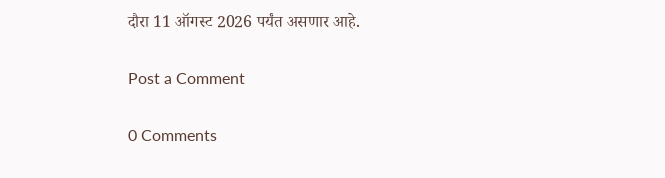दौरा 11 ऑगस्ट 2026 पर्यंत असणार आहे.

Post a Comment

0 Comments